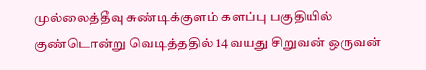முல்லைத்தீவு சுண்டிக்குளம் களப்பு பகுதியில் குண்டொன்று வெடித்ததில் 14 வயது சிறுவன் ஒருவன்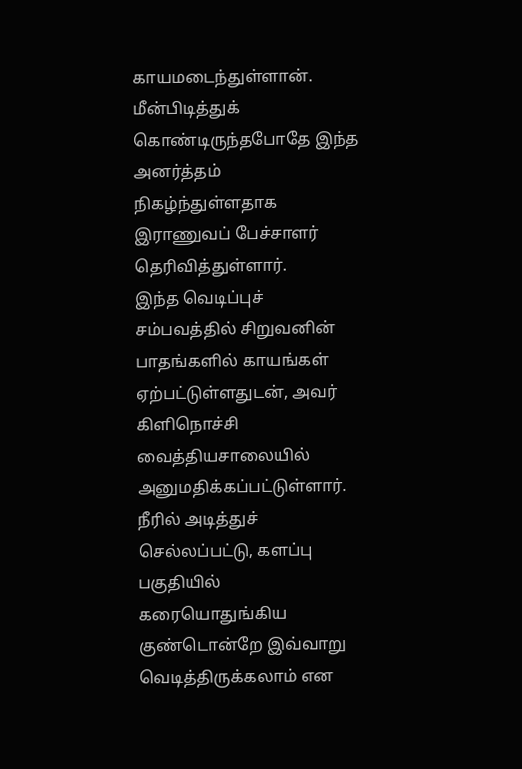காயமடைந்துள்ளான்.
மீன்பிடித்துக் கொண்டிருந்தபோதே இந்த அனர்த்தம் நிகழ்ந்துள்ளதாக இராணுவப் பேச்சாளர் தெரிவித்துள்ளார்.
இந்த வெடிப்புச் சம்பவத்தில் சிறுவனின் பாதங்களில் காயங்கள் ஏற்பட்டுள்ளதுடன், அவர் கிளிநொச்சி வைத்தியசாலையில் அனுமதிக்கப்பட்டுள்ளார்.
நீரில் அடித்துச் செல்லப்பட்டு, களப்பு பகுதியில் கரையொதுங்கிய குண்டொன்றே இவ்வாறு வெடித்திருக்கலாம் என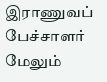இராணுவப் பேச்சாளர் மேலும்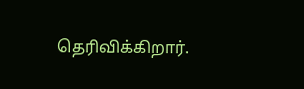தெரிவிக்கிறார்.